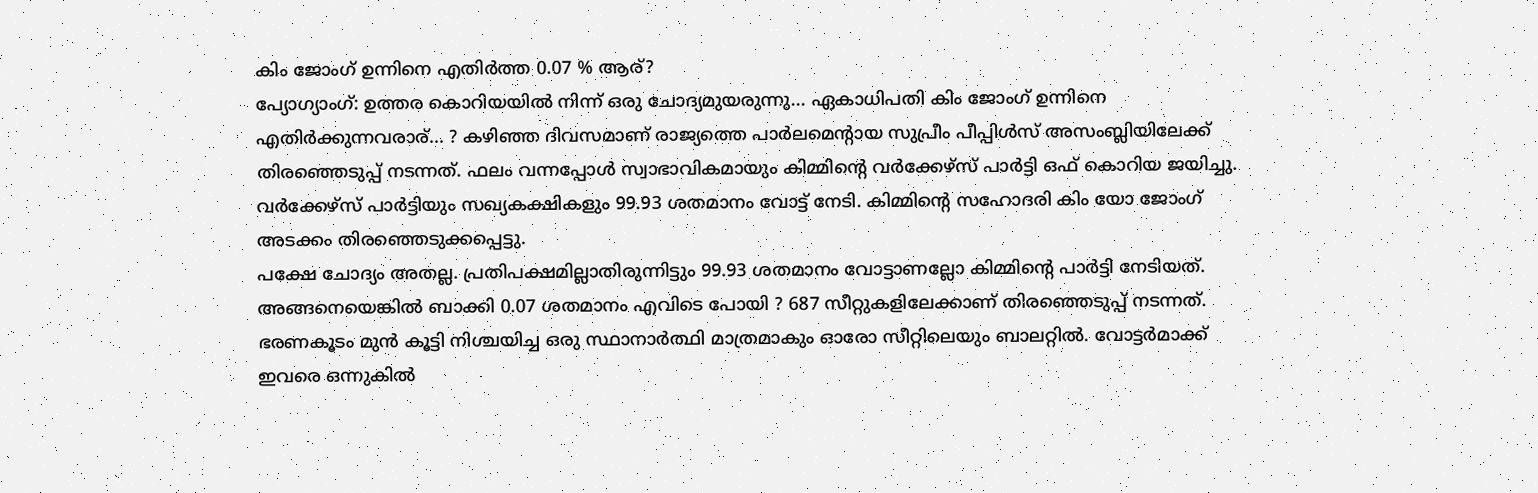കിം ജോംഗ് ഉന്നിനെ എതിർത്ത 0.07 % ആര്?
പ്യോഗ്യാംഗ്: ഉത്തര കൊറിയയിൽ നിന്ന് ഒരു ചോദ്യമുയരുന്നു... ഏകാധിപതി കിം ജോംഗ് ഉന്നിനെ എതിർക്കുന്നവരാര്... ? കഴിഞ്ഞ ദിവസമാണ് രാജ്യത്തെ പാർലമെന്റായ സുപ്രീം പീപ്പിൾസ് അസംബ്ലിയിലേക്ക് തിരഞ്ഞെടുപ്പ് നടന്നത്. ഫലം വന്നപ്പോൾ സ്വാഭാവികമായും കിമ്മിന്റെ വർക്കേഴ്സ് പാർട്ടി ഒഫ് കൊറിയ ജയിച്ചു. വർക്കേഴ്സ് പാർട്ടിയും സഖ്യകക്ഷികളും 99.93 ശതമാനം വോട്ട് നേടി. കിമ്മിന്റെ സഹോദരി കിം യോ ജോംഗ് അടക്കം തിരഞ്ഞെടുക്കപ്പെട്ടു.
പക്ഷേ ചോദ്യം അതല്ല. പ്രതിപക്ഷമില്ലാതിരുന്നിട്ടും 99.93 ശതമാനം വോട്ടാണല്ലോ കിമ്മിന്റെ പാർട്ടി നേടിയത്. അങ്ങനെയെങ്കിൽ ബാക്കി 0.07 ശതമാനം എവിടെ പോയി ? 687 സീറ്റുകളിലേക്കാണ് തിരഞ്ഞെടുപ്പ് നടന്നത്. ഭരണകൂടം മുൻ കൂട്ടി നിശ്ചയിച്ച ഒരു സ്ഥാനാർത്ഥി മാത്രമാകും ഓരോ സീറ്റിലെയും ബാലറ്റിൽ. വോട്ടർമാക്ക് ഇവരെ ഒന്നുകിൽ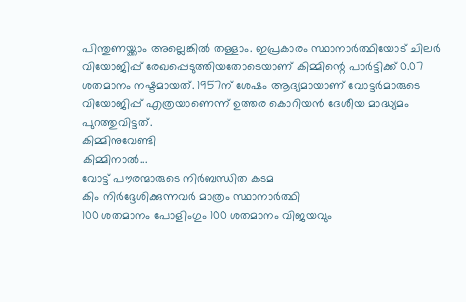പിന്തുണയ്ക്കാം അല്ലെങ്കിൽ തള്ളാം. ഇപ്രകാരം സ്ഥാനാർത്ഥിയോട് ചിലർ വിയോജിപ്പ് രേഖപ്പെടുത്തിയതോടെയാണ് കിമ്മിന്റെ പാർട്ടിക്ക് 0.07 ശതമാനം നഷ്ടമായത്. 1957ന് ശേഷം ആദ്യമായാണ് വോട്ടർമാരുടെ വിയോജിപ്പ് എത്രയാണെന്ന് ഉത്തര കൊറിയൻ ദേശീയ മാദ്ധ്യമം പുറത്തുവിട്ടത്.
കിമ്മിനുവേണ്ടി
കിമ്മിനാൽ...
വോട്ട് പൗരന്മാരുടെ നിർബന്ധിത കടമ
കിം നിർദ്ദേശിക്കുന്നവർ മാത്രം സ്ഥാനാർത്ഥി
100 ശതമാനം പോളിംഗും 100 ശതമാനം വിജയവും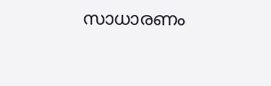സാധാരണം